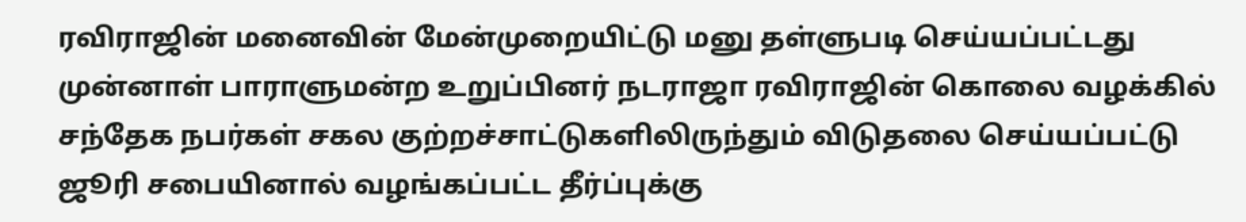ரவிராஜின் மனைவின் மேன்முறையிட்டு மனு தள்ளுபடி செய்யப்பட்டது
முன்னாள் பாராளுமன்ற உறுப்பினர் நடராஜா ரவிராஜின் கொலை வழக்கில் சந்தேக நபர்கள் சகல குற்றச்சாட்டுகளிலிருந்தும் விடுதலை செய்யப்பட்டு ஜூரி சபையினால் வழங்கப்பட்ட தீர்ப்புக்கு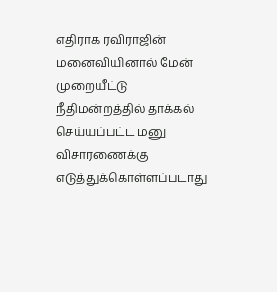எதிராக ரவிராஜின் மனைவியினால் மேன் முறையீட்டு நீதிமன்றத்தில் தாக்கல் செய்யப்பட்ட மனு விசாரணைக்கு எடுத்துக்கொள்ளப்படாது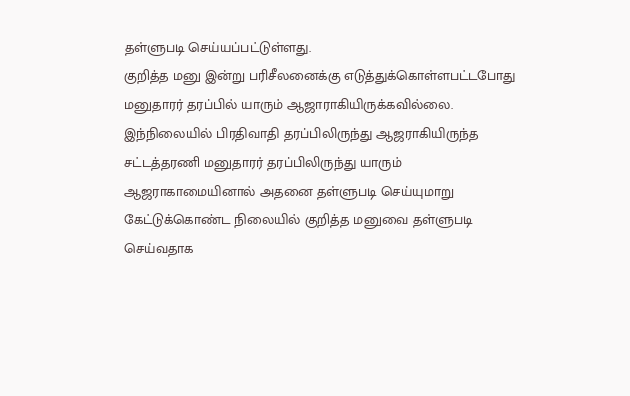தள்ளுபடி செய்யப்பட்டுள்ளது.
குறித்த மனு இன்று பரிசீலனைக்கு எடுத்துக்கொள்ளபட்டபோது மனுதாரர் தரப்பில் யாரும் ஆஜாராகியிருக்கவில்லை. இந்நிலையில் பிரதிவாதி தரப்பிலிருந்து ஆஜராகியிருந்த சட்டத்தரணி மனுதாரர் தரப்பிலிருந்து யாரும் ஆஜராகாமையினால் அதனை தள்ளுபடி செய்யுமாறு கேட்டுக்கொண்ட நிலையில் குறித்த மனுவை தள்ளுபடி செய்வதாக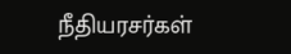நீதியரசர்கள்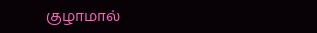குழாமால்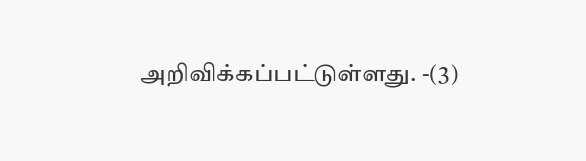அறிவிக்கப்பட்டுள்ளது. -(3)